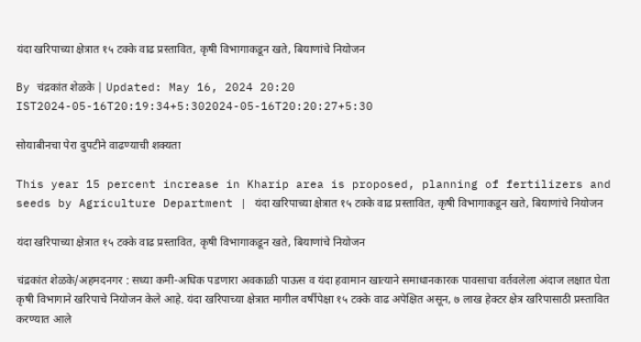यंदा खरिपाच्या क्षेत्रात १५ टक्के वाढ प्रस्तावित, कृषी विभागाकडून खते, बियाणांचे नियोजन

By चंद्रकांत शेळके | Updated: May 16, 2024 20:20 IST2024-05-16T20:19:34+5:302024-05-16T20:20:27+5:30

सोयाबीनचा पेरा दुपटीने वाढण्याची शक्यता

This year 15 percent increase in Kharip area is proposed, planning of fertilizers and seeds by Agriculture Department | यंदा खरिपाच्या क्षेत्रात १५ टक्के वाढ प्रस्तावित, कृषी विभागाकडून खते, बियाणांचे नियोजन

यंदा खरिपाच्या क्षेत्रात १५ टक्के वाढ प्रस्तावित, कृषी विभागाकडून खते, बियाणांचे नियोजन

चंद्रकांत शेळके/अहमदनगर : सध्या कमी-अधिक पडणारा अवकाळी पाऊस व यंदा हवामान खात्याने समाधानकारक पावसाचा वर्तवलेला अंदाज लक्षात घेता कृषी विभागाने खरिपाचे नियोजन केले आहे. यंदा खरिपाच्या क्षेत्रात मागील वर्षीपेक्षा १५ टक्के वाढ अपेक्षित असून, ७ लाख हेक्टर क्षेत्र खरिपासाठी प्रस्तावित करण्यात आले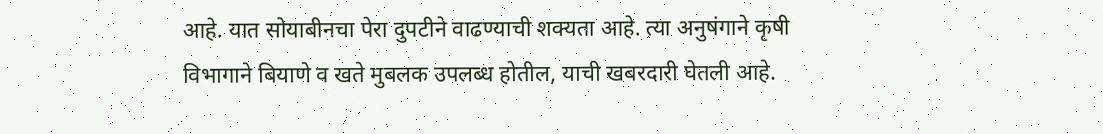आहे. यात सोयाबीनचा पेरा दुपटीने वाढण्याची शक्यता आहे. त्या अनुषंगाने कृषी विभागाने बियाणे व खते मुबलक उपलब्ध होतील, याची खबरदारी घेतली आहे.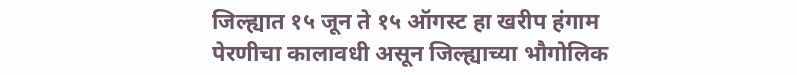जिल्ह्यात १५ जून ते १५ ऑगस्ट हा खरीप हंगाम पेरणीचा कालावधी असून जिल्ह्याच्या भौगोलिक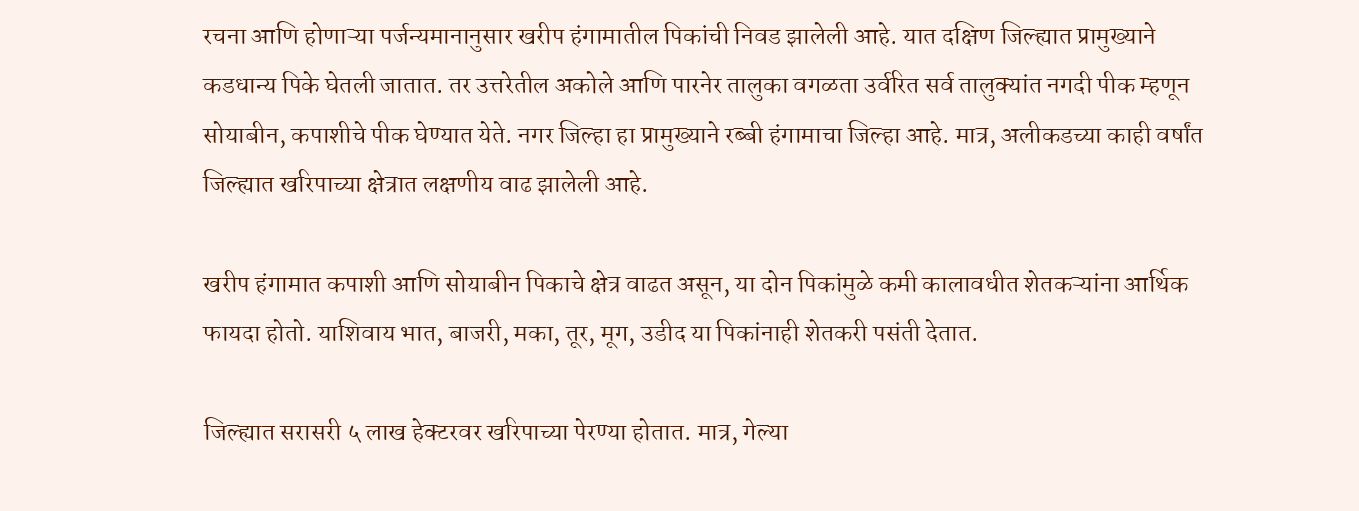रचना आणि होणाऱ्या पर्जन्यमानानुसार खरीप हंगामातील पिकांची निवड झालेली आहे. यात दक्षिण जिल्ह्यात प्रामुख्याने कडधान्य पिके घेतली जातात. तर उत्तरेतील अकोले आणि पारनेर तालुका वगळता उर्वरित सर्व तालुक्यांत नगदी पीक म्हणून सोयाबीन, कपाशीचे पीक घेण्यात येते. नगर जिल्हा हा प्रामुख्याने रब्बी हंगामाचा जिल्हा आहे. मात्र, अलीकडच्या काही वर्षांत जिल्ह्यात खरिपाच्या क्षेत्रात लक्षणीय वाढ झालेली आहे.

खरीप हंगामात कपाशी आणि सोयाबीन पिकाचे क्षेत्र वाढत असून, या दोन पिकांमुळे कमी कालावधीत शेतकऱ्यांना आर्थिक फायदा होतो. याशिवाय भात, बाजरी, मका, तूर, मूग, उडीद या पिकांनाही शेतकरी पसंती देतात.

जिल्ह्यात सरासरी ५ लाख हेक्टरवर खरिपाच्या पेरण्या होतात. मात्र, गेल्या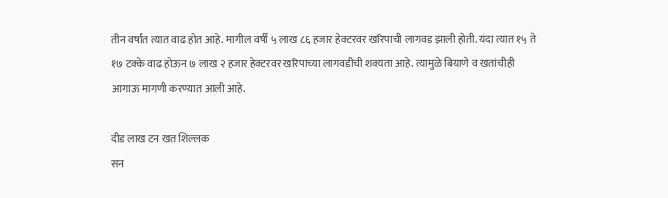तीन वर्षांत त्यात वाढ होत आहे. मागील वर्षी ५ लाख ८६ हजार हेक्टरवर खरिपाची लागवड झाली होती. यंदा त्यात १५ ते १७ टक्के वाढ होऊन ७ लाख २ हजार हेक्टरवर खरिपाच्या लागवडीची शक्यता आहे. त्यामुळे बियाणे व खतांचीही आगाऊ मागणी करण्यात आली आहे.

दीड लाख टन खत शिल्लक
सन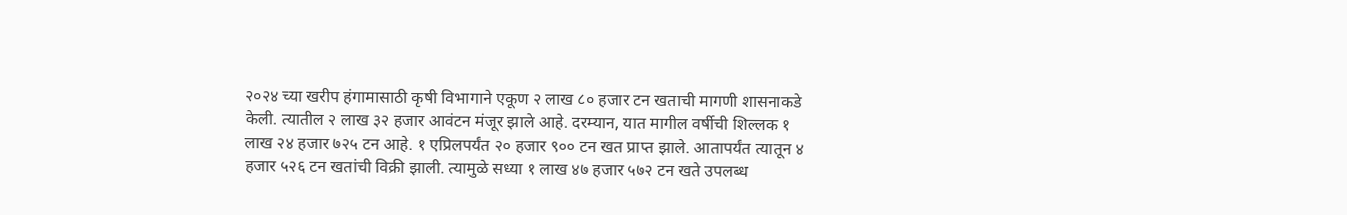२०२४ च्या खरीप हंगामासाठी कृषी विभागाने एकूण २ लाख ८० हजार टन खताची मागणी शासनाकडे केली. त्यातील २ लाख ३२ हजार आवंटन मंजूर झाले आहे. दरम्यान, यात मागील वर्षीची शिल्लक १ लाख २४ हजार ७२५ टन आहे. १ एप्रिलपर्यंत २० हजार ९०० टन खत प्राप्त झाले. आतापर्यंत त्यातून ४ हजार ५२६ टन खतांची विक्री झाली. त्यामुळे सध्या १ लाख ४७ हजार ५७२ टन खते उपलब्ध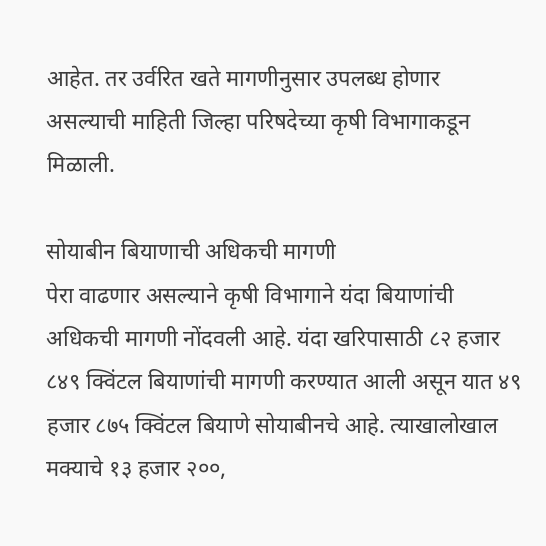आहेत. तर उर्वरित खते मागणीनुसार उपलब्ध होणार असल्याची माहिती जिल्हा परिषदेच्या कृषी विभागाकडून मिळाली.

सोयाबीन बियाणाची अधिकची मागणी
पेरा वाढणार असल्याने कृषी विभागाने यंदा बियाणांची अधिकची मागणी नोंदवली आहे. यंदा खरिपासाठी ८२ हजार ८४९ क्विंटल बियाणांची मागणी करण्यात आली असून यात ४९ हजार ८७५ क्विंटल बियाणे सोयाबीनचे आहे. त्याखालोखाल मक्याचे १३ हजार २००,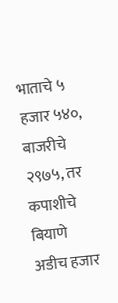भाताचे ५ हजार ५४०, बाजरीचे २९७५, तर कपाशीचे बियाणे अडीच हजार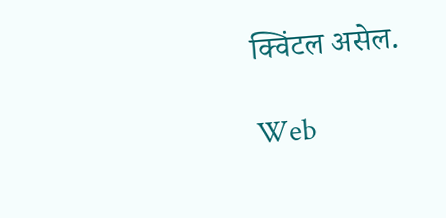क्विंटल असेल.

Web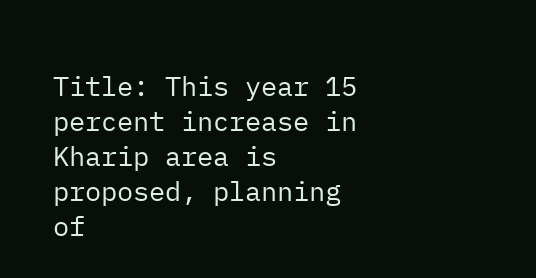Title: This year 15 percent increase in Kharip area is proposed, planning of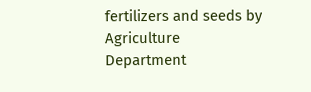fertilizers and seeds by Agriculture Department